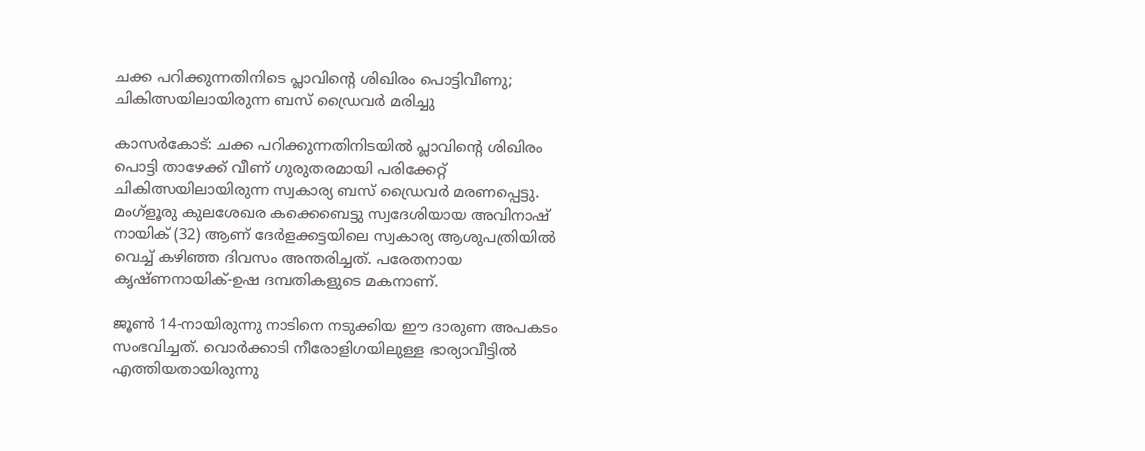ചക്ക പറിക്കുന്നതിനിടെ പ്ലാവിൻ്റെ ശിഖിരം പൊട്ടിവീണു; ചികിത്സയിലായിരുന്ന ബസ് ഡ്രൈവർ മരിച്ചു

കാസർകോട്: ചക്ക പറിക്കുന്നതിനിടയിൽ പ്ലാവിൻ്റെ ശിഖിരം പൊട്ടി താഴേക്ക് വീണ് ഗുരുതരമായി പരിക്കേറ്റ് ചികിത്സയിലായിരുന്ന സ്വകാര്യ ബസ് ഡ്രൈവർ മരണപ്പെട്ടു. മംഗ്ളൂരു കുലശേഖര കക്കെബെട്ടു സ്വദേശിയായ അവിനാഷ് നായിക് (32) ആണ് ദേർളക്കട്ടയിലെ സ്വകാര്യ ആശുപത്രിയിൽ വെച്ച് കഴിഞ്ഞ ദിവസം അന്തരിച്ചത്. പരേതനായ കൃഷ്‌ണനായിക്-ഉഷ ദമ്പതികളുടെ മകനാണ്.

ജൂൺ 14-നായിരുന്നു നാടിനെ നടുക്കിയ ഈ ദാരുണ അപകടം സംഭവിച്ചത്. വൊർക്കാടി നീരോളിഗയിലുള്ള ഭാര്യാവീട്ടിൽ എത്തിയതായിരുന്നു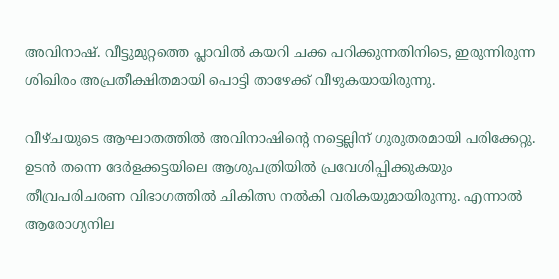അവിനാഷ്. വീട്ടുമുറ്റത്തെ പ്ലാവിൽ കയറി ചക്ക പറിക്കുന്നതിനിടെ, ഇരുന്നിരുന്ന ശിഖിരം അപ്രതീക്ഷിതമായി പൊട്ടി താഴേക്ക് വീഴുകയായിരുന്നു.

വീഴ്ചയുടെ ആഘാതത്തിൽ അവിനാഷിന്റെ നട്ടെല്ലിന് ഗുരുതരമായി പരിക്കേറ്റു. ഉടൻ തന്നെ ദേർളക്കട്ടയിലെ ആശുപത്രിയിൽ പ്രവേശിപ്പിക്കുകയും തീവ്രപരിചരണ വിഭാഗത്തിൽ ചികിത്സ നൽകി വരികയുമായിരുന്നു. എന്നാൽ ആരോഗ്യനില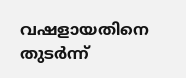വഷളായതിനെ തുടർന്ന്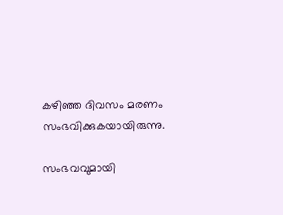കഴിഞ്ഞ ദിവസം മരണം സംഭവിക്കുകയായിരുന്നു.

സംഭവവുമായി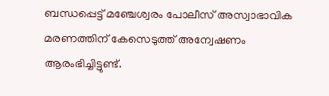ബന്ധപ്പെട്ട് മഞ്ചേശ്വരം പോലീസ് അസ്വാഭാവിക മരണത്തിന് കേസെടുത്ത് അന്വേഷണം ആരംഭിച്ചിട്ടുണ്ട്.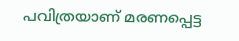പവിത്രയാണ് മരണപ്പെട്ട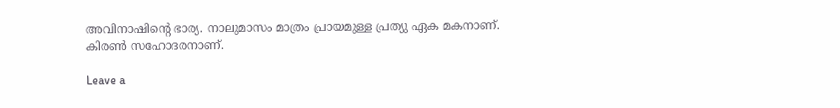അവിനാഷിന്റെ ഭാര്യ. നാലുമാസം മാത്രം പ്രായമുള്ള പ്രത്യു ഏക മകനാണ്. കിരൺ സഹോദരനാണ്.

Leave a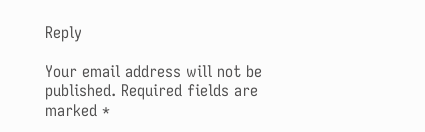Reply

Your email address will not be published. Required fields are marked *